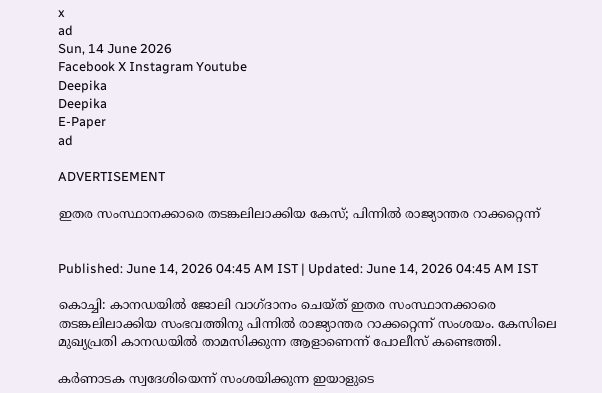x
ad
Sun, 14 June 2026
Facebook X Instagram Youtube
Deepika
Deepika
E-Paper
ad

ADVERTISEMENT

ഇതര സംസ്ഥാനക്കാരെ തടങ്കലിലാക്കിയ കേസ്; പിന്നില്‍ രാജ്യാന്തര റാക്കറ്റെന്ന്


Published: June 14, 2026 04:45 AM IST | Updated: June 14, 2026 04:45 AM IST

കൊച്ചി: കാനഡയില്‍ ജോലി വാഗ്ദാനം ചെയ്ത് ഇതര സംസ്ഥാനക്കാരെ തടങ്കലിലാക്കിയ സംഭവത്തിനു പിന്നില്‍ രാജ്യാന്തര റാക്കറ്റെന്ന് സംശയം. കേസിലെ മുഖ്യപ്രതി കാനഡയില്‍ താമസിക്കുന്ന ആളാണെന്ന് പോലീസ് കണ്ടെത്തി.

കര്‍ണാടക സ്വദേശിയെന്ന് സംശയിക്കുന്ന ഇയാളുടെ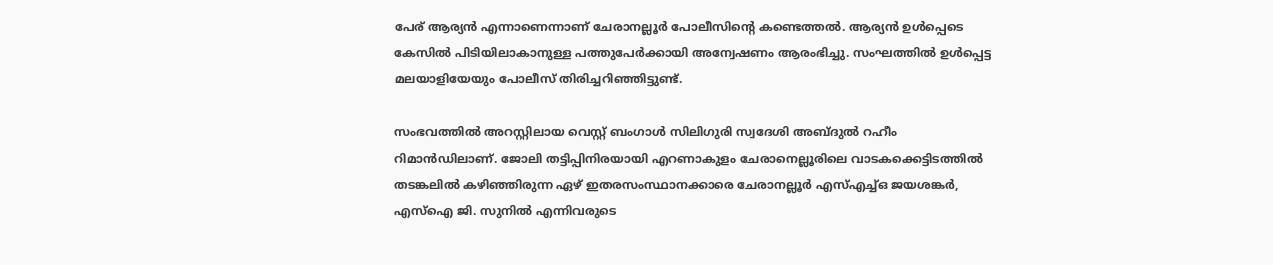പേര് ആര്യന്‍ എന്നാണെന്നാണ് ചേരാനല്ലൂര്‍ പോലീസിന്‍റെ കണ്ടെത്തല്‍. ആര്യന്‍ ഉള്‍പ്പെടെ കേസില്‍ പിടിയിലാകാനുള്ള പത്തുപേര്‍ക്കായി അന്വേഷണം ആരംഭിച്ചു. സംഘത്തില്‍ ഉള്‍പ്പെട്ട മലയാളിയേയും പോലീസ് തിരിച്ചറിഞ്ഞിട്ടുണ്ട്.

സംഭവത്തില്‍ അറസ്റ്റിലായ വെസ്റ്റ് ബംഗാള്‍ സിലിഗുരി സ്വദേശി അബ്ദുല്‍ റഹീം റിമാന്‍ഡിലാണ്. ജോലി തട്ടിപ്പിനിരയായി എറണാകുളം ചേരാനെല്ലൂരിലെ വാടകക്കെട്ടിടത്തില്‍ തടങ്കലില്‍ കഴിഞ്ഞിരുന്ന ഏഴ് ഇതരസംസ്ഥാനക്കാരെ ചേരാനല്ലൂര്‍ എസ്എച്ച്ഒ ജയശങ്കര്‍, എസ്‌ഐ ജി. സുനില്‍ എന്നിവരുടെ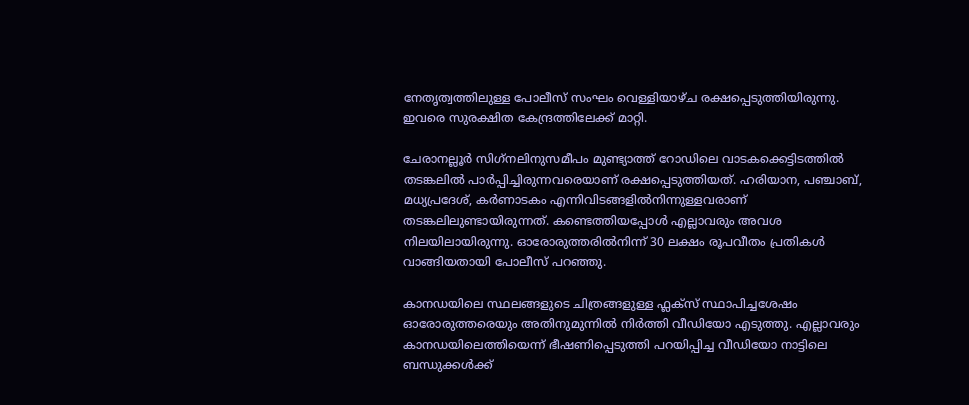നേതൃത്വത്തിലുള്ള പോലീസ് സംഘം വെള്ളിയാഴ്ച രക്ഷപ്പെടുത്തിയിരുന്നു. ഇവരെ സുരക്ഷിത കേന്ദ്രത്തിലേക്ക് മാറ്റി.

ചേരാനല്ലൂര്‍ സിഗ്‌നലിനുസമീപം മുണ്ട്യാത്ത് റോഡിലെ വാടകക്കെട്ടിടത്തില്‍ തടങ്കലില്‍ പാര്‍പ്പിച്ചിരുന്നവരെയാണ് രക്ഷപ്പെടുത്തിയത്. ഹരിയാന, പഞ്ചാബ്, മധ്യപ്രദേശ്, കര്‍ണാടകം എന്നിവിടങ്ങളില്‍നിന്നുള്ളവരാണ് തടങ്കലിലുണ്ടായിരുന്നത്. കണ്ടെത്തിയപ്പോള്‍ എല്ലാവരും അവശ നിലയിലായിരുന്നു. ഓരോരുത്തരില്‍നിന്ന് 30 ലക്ഷം രൂപവീതം പ്രതികള്‍ വാങ്ങിയതായി പോലീസ് പറഞ്ഞു.

കാനഡയിലെ സ്ഥലങ്ങളുടെ ചിത്രങ്ങളുള്ള ഫ്ലക്സ് സ്ഥാപിച്ചശേഷം ഓരോരുത്തരെയും അതിനുമുന്നില്‍ നിര്‍ത്തി വീഡിയോ എടുത്തു. എല്ലാവരും കാനഡയിലെത്തിയെന്ന് ഭീഷണിപ്പെടുത്തി പറയിപ്പിച്ച വീഡിയോ നാട്ടിലെ ബന്ധുക്കള്‍ക്ക്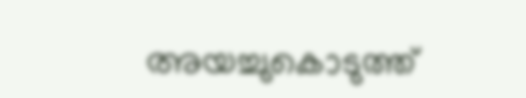അയച്ചുകൊടുത്ത്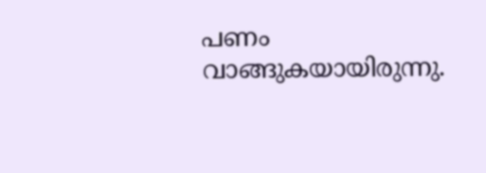പണം വാങ്ങുകയായിരുന്നു.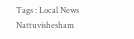Tags : Local News Nattuvishesham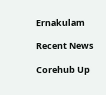Ernakulam

Recent News

Corehub Up